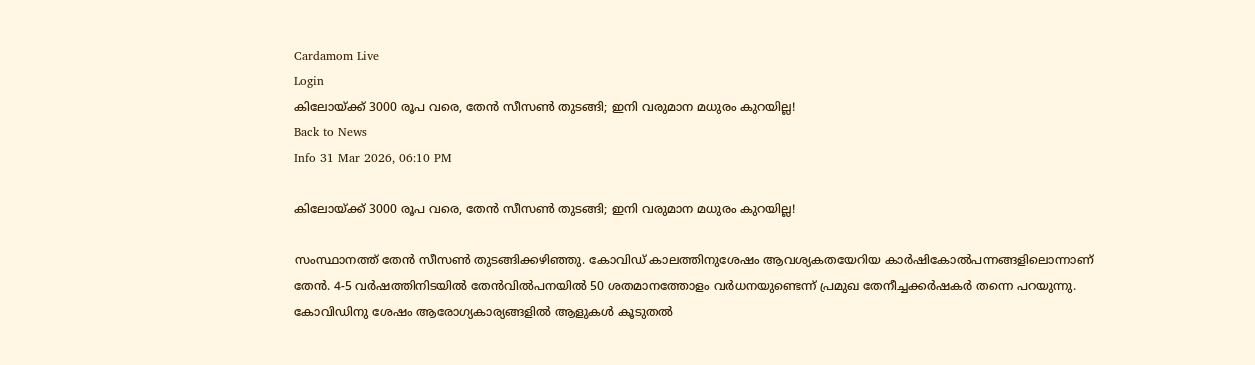Cardamom Live
Login
കിലോയ്ക്ക് 3000 രൂപ വരെ, തേൻ സീസൺ തുടങ്ങി; ഇനി വരുമാന മധുരം കുറയില്ല!
Back to News
Info 31 Mar 2026, 06:10 PM

കിലോയ്ക്ക് 3000 രൂപ വരെ, തേൻ സീസൺ തുടങ്ങി; ഇനി വരുമാന മധുരം കുറയില്ല!

സംസ്ഥാനത്ത് തേൻ സീസൺ തുടങ്ങിക്കഴിഞ്ഞു. കോവിഡ് കാലത്തിനുശേഷം ആവശ്യകതയേറിയ കാർഷികോൽപന്നങ്ങളിലൊന്നാണ് തേൻ. 4-5 വർഷത്തിനിടയിൽ തേൻവിൽപനയിൽ 50 ശതമാനത്തോളം വർധനയുണ്ടെന്ന് പ്രമുഖ തേനീച്ചക്കർഷകർ തന്നെ പറയുന്നു. കോവിഡിനു ശേഷം ആരോഗ്യകാര്യങ്ങളിൽ ആളുകൾ കൂടുതൽ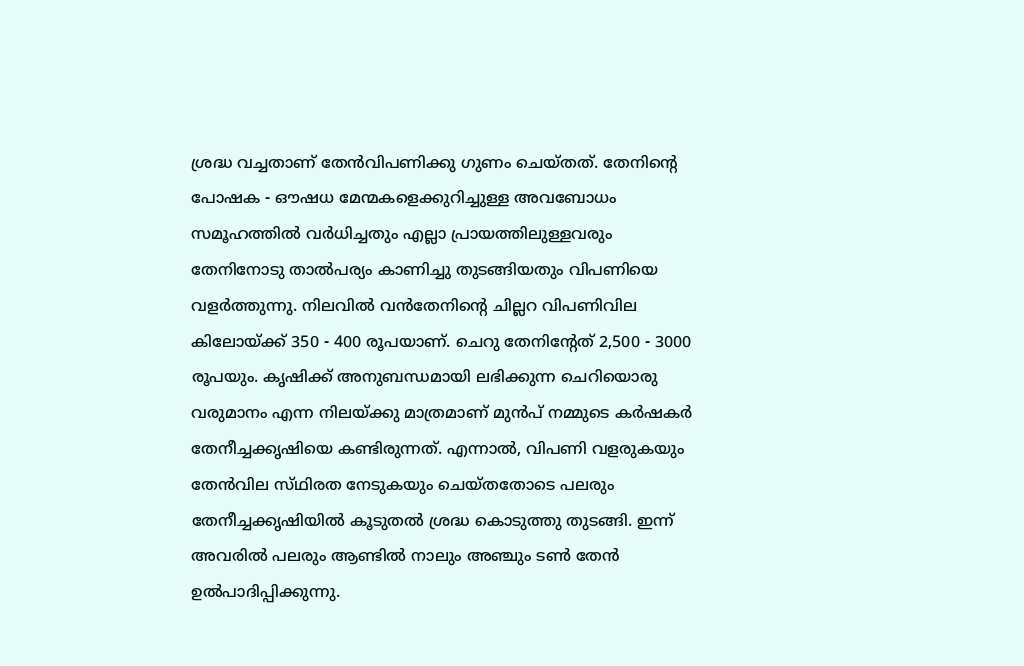ശ്രദ്ധ വച്ചതാണ് തേൻവിപണിക്കു ഗുണം ചെയ്‌തത്. തേനിൻ്റെ പോഷക - ഔഷധ മേന്മകളെക്കുറിച്ചുള്ള അവബോധം സമൂഹത്തിൽ വർധിച്ചതും എല്ലാ പ്രായത്തിലുള്ളവരും തേനിനോടു താൽപര്യം കാണിച്ചു തുടങ്ങിയതും വിപണിയെ വളർത്തുന്നു. നിലവിൽ വൻതേനിൻ്റെ ചില്ലറ വിപണിവില കിലോയ്ക്ക് 350 - 400 രൂപയാണ്. ചെറു തേനിൻ്റേത് 2,500 - 3000 രൂപയും. കൃഷിക്ക് അനുബന്ധമായി ലഭിക്കുന്ന ചെറിയൊരു വരുമാനം എന്ന നിലയ്ക്കു മാത്രമാണ് മുൻപ് നമ്മുടെ കർഷകർ തേനീച്ചക്കൃഷിയെ കണ്ടിരുന്നത്. എന്നാൽ, വിപണി വളരുകയും തേൻവില സ്‌ഥിരത നേടുകയും ചെയ്തതോടെ പലരും തേനീച്ചക്കൃഷിയിൽ കൂടുതൽ ശ്രദ്ധ കൊടുത്തു തുടങ്ങി. ഇന്ന് അവരിൽ പലരും ആണ്ടിൽ നാലും അഞ്ചും ടൺ തേൻ ഉൽപാദിപ്പിക്കുന്നു.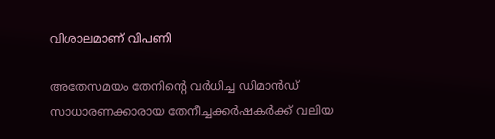വിശാലമാണ് വിപണി

അതേസമയം തേനിൻ്റെ വർധിച്ച ഡിമാൻഡ് സാധാരണക്കാരായ തേനീച്ചക്കർഷകർക്ക് വലിയ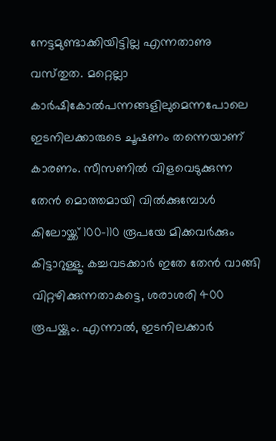നേട്ടമുണ്ടാക്കിയിട്ടില്ല എന്നതാണു വസ്‌തുത. മറ്റെല്ലാ കാർഷികോൽപന്നങ്ങളിലുമെന്നപോലെ ഇടനിലക്കാരുടെ ചൂഷണം തന്നെയാണ് കാരണം. സീസണിൽ വിളവെടുക്കുന്ന തേൻ മൊത്തമായി വിൽക്കുമ്പോൾ കിലോയ്ക്ക് 100-110 രൂപയേ മിക്കവർക്കും കിട്ടാറുള്ളൂ. കച്ചവടക്കാർ ഇതേ തേൻ വാങ്ങി വിറ്റഴിക്കുന്നതാകട്ടെ, ശരാശരി 400 രൂപയ്ക്കും. എന്നാൽ, ഇടനിലക്കാർ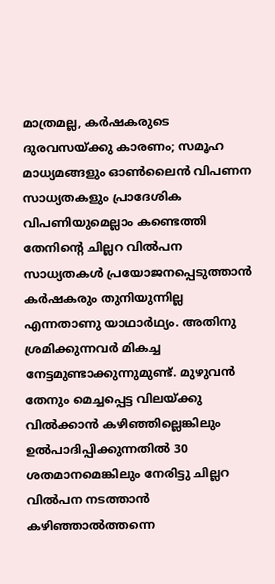മാത്രമല്ല, കർഷകരുടെ ദുരവസയ്ക്കു കാരണം; സമൂഹ മാധ്യമങ്ങളും ഓൺലൈൻ വിപണന സാധ്യതകളും പ്രാദേശിക വിപണിയുമെല്ലാം കണ്ടെത്തി തേനിന്റെ ചില്ലറ വിൽപന സാധ്യതകൾ പ്രയോജനപ്പെടുത്താൻ കർഷകരും തുനിയുന്നില്ല എന്നതാണു യാഥാർഥ്യം. അതിനു ശ്രമിക്കുന്നവർ മികച്ച നേട്ടമുണ്ടാക്കുന്നുമുണ്ട്. മുഴുവൻ തേനും മെച്ചപ്പെട്ട വിലയ്ക്കു വിൽക്കാൻ കഴിഞ്ഞില്ലെങ്കിലും ഉൽപാദിപ്പിക്കുന്നതിൽ 30 ശതമാനമെങ്കിലും നേരിട്ടു ചില്ലറ വിൽപന നടത്താൻ കഴിഞ്ഞാൽത്തന്നെ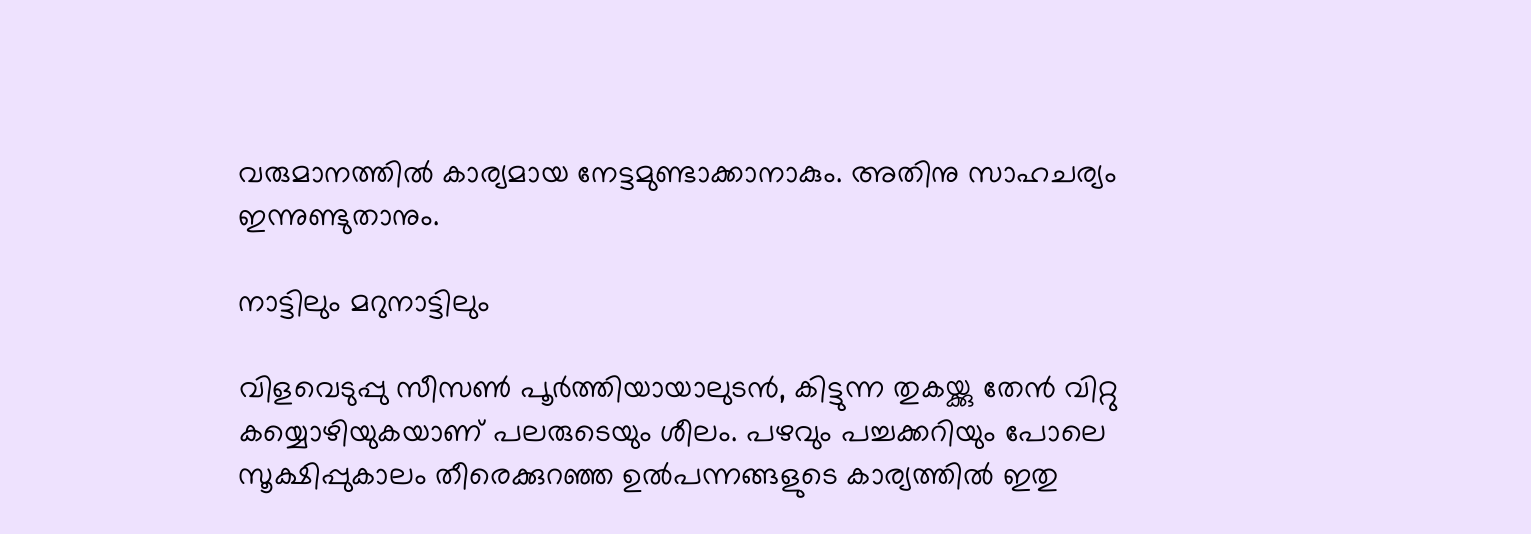വരുമാനത്തിൽ കാര്യമായ നേട്ടമുണ്ടാക്കാനാകും. അതിനു സാഹചര്യം ഇന്നുണ്ടുതാനും.

നാട്ടിലും മറുനാട്ടിലും

വിളവെടുപ്പു സീസൺ പൂർത്തിയായാലുടൻ, കിട്ടുന്ന തുകയ്ക്കു തേൻ വിറ്റു കയ്യൊഴിയുകയാണ് പലരുടെയും ശീലം. പഴവും പച്ചക്കറിയും പോലെ സൂക്ഷിപ്പുകാലം തീരെക്കുറഞ്ഞ ഉൽപന്നങ്ങളുടെ കാര്യത്തിൽ ഇതു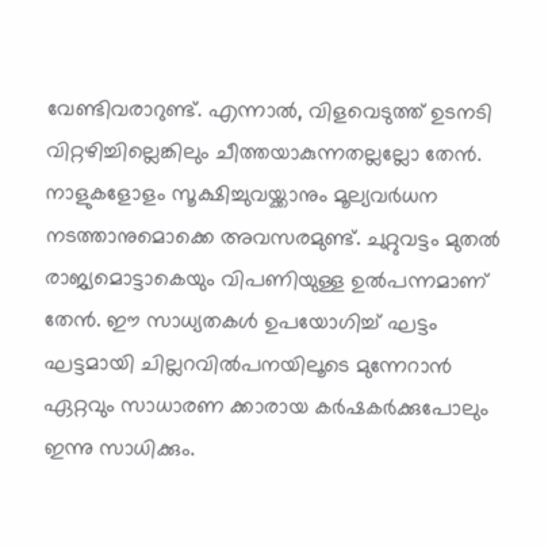വേണ്ടിവരാറുണ്ട്. എന്നാൽ, വിളവെടുത്ത് ഉടനടി വിറ്റഴിച്ചില്ലെങ്കിലും ചീത്തയാകുന്നതല്ലല്ലോ തേൻ. നാളുകളോളം സൂക്ഷിച്ചുവയ്ക്കാനും മൂല്യവർധന നടത്താനുമൊക്കെ അവസരമുണ്ട്. ചുറ്റുവട്ടം മുതൽ രാജ്യമൊട്ടാകെയും വിപണിയുള്ള ഉൽപന്നമാണ് തേൻ. ഈ സാധ്യതകൾ ഉപയോഗിച്ച് ഘട്ടം ഘട്ടമായി ചില്ലറവിൽപനയിലൂടെ മുന്നേറാൻ ഏറ്റവും സാധാരണ ക്കാരായ കർഷകർക്കുപോലും ഇന്നു സാധിക്കും.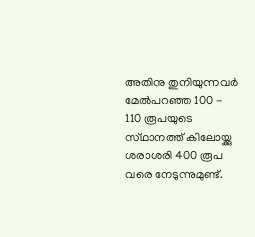അതിനു തുനിയുന്നവർ മേൽപറഞ്ഞ 100 - 110 രൂപയുടെ സ്‌ഥാനത്ത് കിലോയ്ക്കു ശരാശരി 400 രൂപ വരെ നേടുന്നുമുണ്ട്.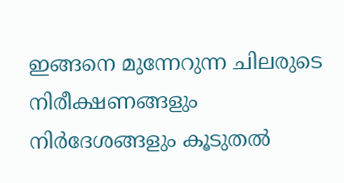ഇങ്ങനെ മുന്നേറുന്ന ചിലരുടെ നിരീക്ഷണങ്ങളും നിർദേശങ്ങളും കൂടുതൽ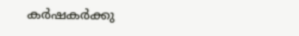കർഷകർക്കു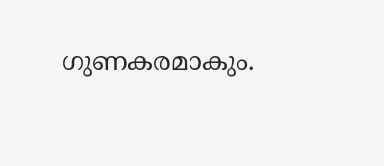ഗുണകരമാകും.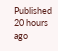Published 20 hours ago